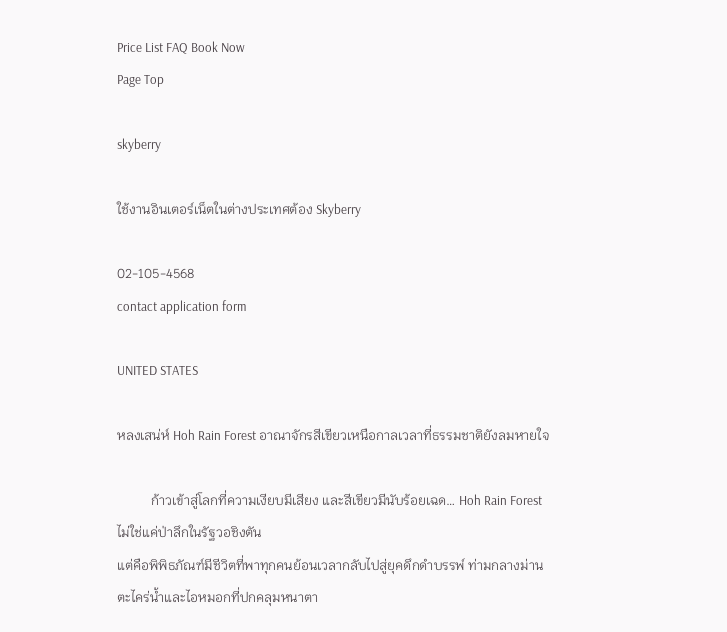Price List FAQ Book Now
Page Top

skyberry

ใช้งานอินเตอร์เน็ตในต่างประเทศต้อง Skyberry

02-105-4568
contact application form

UNITED STATES

หลงเสน่ห์ Hoh Rain Forest อาณาจักรสีเขียวเหนือกาลเวลาที่ธรรมชาติยังลมหายใจ

          ก้าวเข้าสู่โลกที่ความเงียบมีเสียง และสีเขียวมีนับร้อยเฉด… Hoh Rain Forest ไม่ใช่แค่ป่าลึกในรัฐวอชิงตัน
แต่คือพิพิธภัณฑ์มีชีวิตที่พาทุกคนย้อนเวลากลับไปสู่ยุคดึกดำบรรพ์ ท่ามกลางม่านตะไคร่น้ำและไอหมอกที่ปกคลุมหนาตา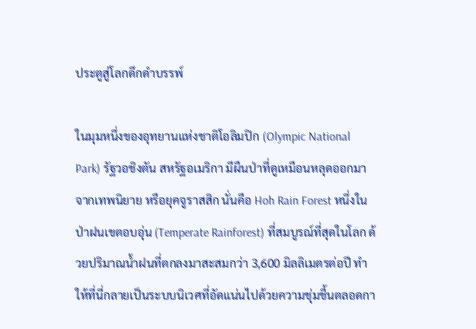ประตูสู่โลกดึกดำบรรพ์

ในมุมหนึ่งของอุทยานแห่งชาติโอลิมปิก (Olympic National Park) รัฐวอชิงตัน สหรัฐอเมริกา มีผืนป่าที่ดูเหมือนหลุดออกมาจากเทพนิยาย หรือยุคจูราสสิก นั่นคือ Hoh Rain Forest หนึ่งในป่าฝนเขตอบอุ่น (Temperate Rainforest) ที่สมบูรณ์ที่สุดในโลก ด้วยปริมาณน้ำฝนที่ตกลงมาสะสมกว่า 3,600 มิลลิเมตรต่อปี ทำให้ที่นี่กลายเป็นระบบนิเวศที่อัดแน่นไปด้วยความชุ่มชื้นตลอดกา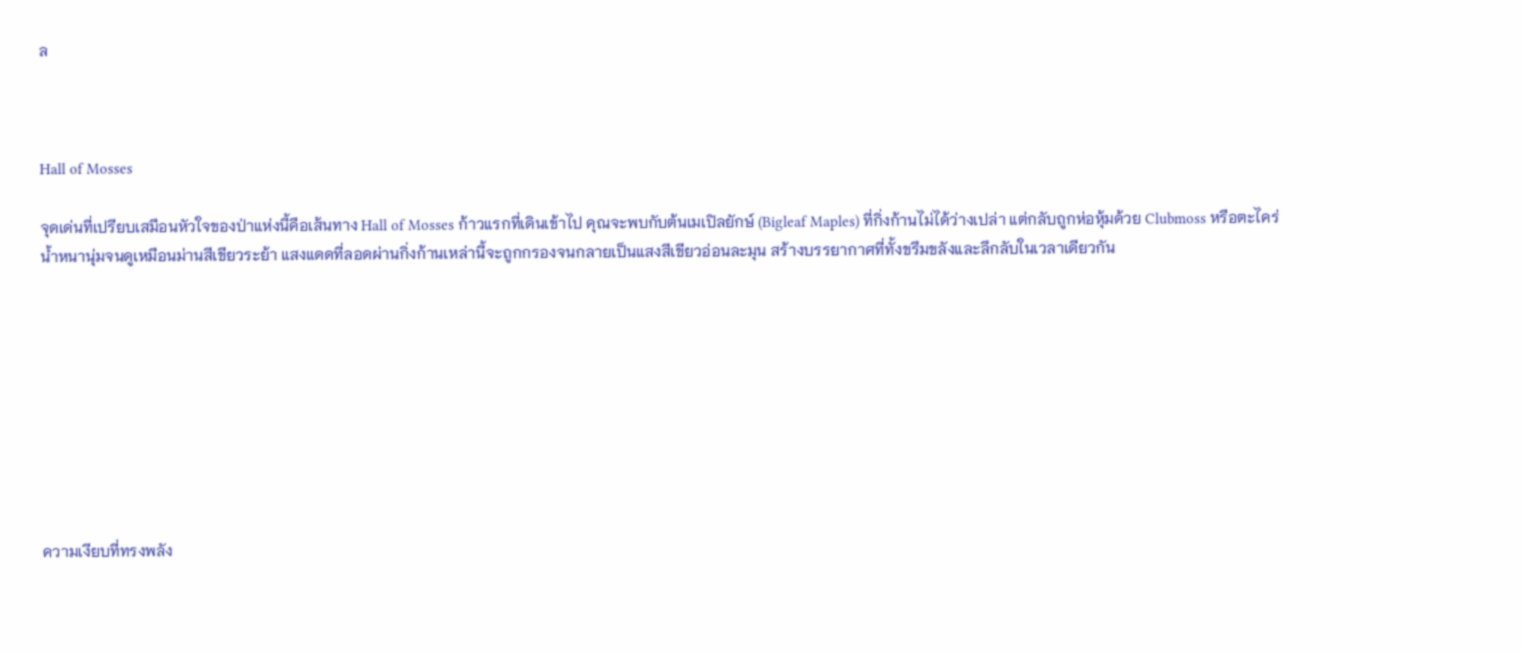ล



Hall of Mosses

จุดเด่นที่เปรียบเสมือนหัวใจของป่าแห่งนี้คือเส้นทาง Hall of Mosses ก้าวแรกที่เดินเข้าไป คุณจะพบกับต้นเมเปิลยักษ์ (Bigleaf Maples) ที่กิ่งก้านไม่ได้ว่างเปล่า แต่กลับถูกห่อหุ้มด้วย Clubmoss หรือตะไคร่น้ำหนานุ่มจนดูเหมือนม่านสีเขียวระย้า แสงแดดที่ลอดผ่านกิ่งก้านเหล่านี้จะถูกกรองจนกลายเป็นแสงสีเขียวอ่อนละมุน สร้างบรรยากาศที่ทั้งขรึมขลังและลึกลับในเวลาเดียวกัน









ความเงียบที่ทรงพลัง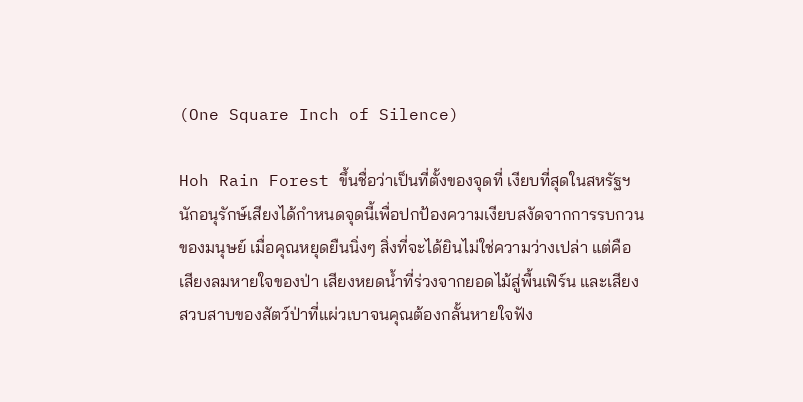(One Square Inch of Silence)

Hoh Rain Forest ขึ้นชื่อว่าเป็นที่ตั้งของจุดที่ เงียบที่สุดในสหรัฐฯ นักอนุรักษ์เสียงได้กำหนดจุดนี้เพื่อปกป้องความเงียบสงัดจากการรบกวนของมนุษย์ เมื่อคุณหยุดยืนนิ่งๆ สิ่งที่จะได้ยินไม่ใช่ความว่างเปล่า แต่คือเสียงลมหายใจของป่า เสียงหยดน้ำที่ร่วงจากยอดไม้สู่พื้นเฟิร์น และเสียงสวบสาบของสัตว์ป่าที่แผ่วเบาจนคุณต้องกลั้นหายใจฟัง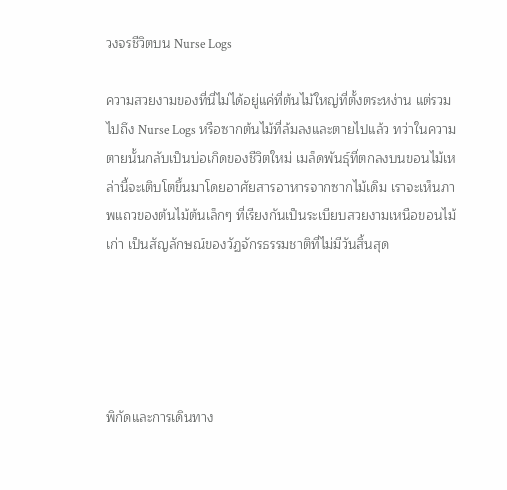วงจรชีวิตบน Nurse Logs

ความสวยงามของที่นี่ไม่ได้อยู่แค่ที่ต้นไม้ใหญ่ที่ตั้งตระหง่าน แต่รวมไปถึง Nurse Logs หรือซากต้นไม้ที่ล้มลงและตายไปแล้ว ทว่าในความตายนั้นกลับเป็นบ่อเกิดของชีวิตใหม่ เมล็ดพันธุ์ที่ตกลงบนขอนไม้เหล่านี้จะเติบโตขึ้นมาโดยอาศัยสารอาหารจากซากไม้เดิม เราจะเห็นภาพแถวของต้นไม้ต้นเล็กๆ ที่เรียงกันเป็นระเบียบสวยงามเหนือขอนไม้เก่า เป็นสัญลักษณ์ของวัฏจักรธรรมชาติที่ไม่มีวันสิ้นสุด





พิกัดและการเดินทาง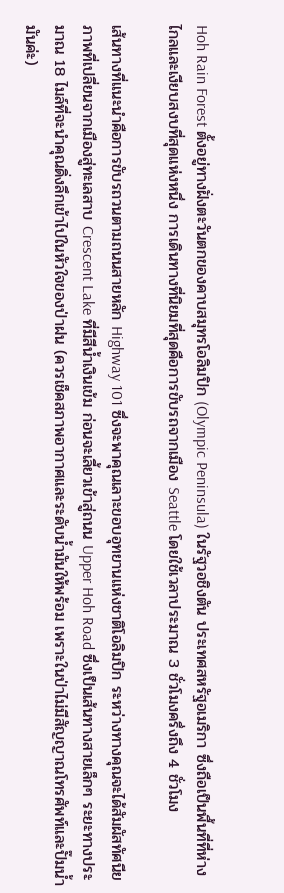Hoh Rain Forest ตั้งอยู่ทางฝั่งตะวันตกของคาบสมุทรโอลิมปิก (Olympic Peninsula) ในรัฐวอชิงตัน ประเทศสหรัฐอเมริกา ซึ่งถือเป็นพื้นที่ที่ห่างไกลและเงียบสงบที่สุดแห่งหนึ่ง การเดินทางที่นิยมที่สุดคือการขับรถจากเมือง Seattle โดยใช้เวลาประมาณ 3 ชั่วโมงครึ่งถึง 4 ชั่วโมง

เส้นทางที่แนะนำคือการขับรถวนตามถนนสายหลัก Highway 101 ซึ่งจะพาคุณเลาะขอบอุทยานแห่งชาติโอลิมปิก ระหว่างทางคุณจะได้สัมผัสทัศนียภาพที่เปลี่ยนจากเมืองสู่ทะเลสาบ Crescent Lake ที่มีสีน้ำเงินเข้ม ก่อนจะเลี้ยวเข้าสู่ถนน Upper Hoh Road ซึ่งเป็นเส้นทางสายเล็กๆ ระยะทางประมาณ 18 ไมล์ที่จะนำคุณดิ่งลึกเข้าไปในหัวใจของป่าฝน (ควรเช็คสภาพอากาศและระดับน้ำมันให้พร้อม เพราะในป่าไม่มีสัญญาณโทรศัพท์และปั๊มน้ำมันค่ะ)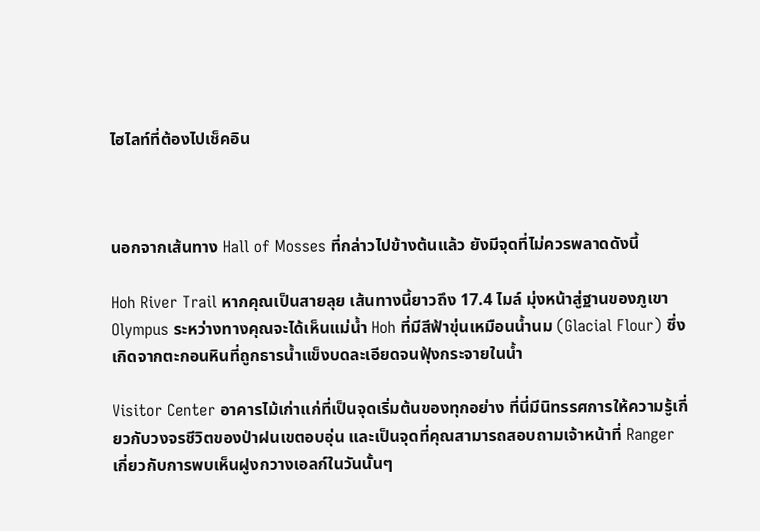ไฮไลท์ที่ต้องไปเช็คอิน



นอกจากเส้นทาง Hall of Mosses ที่กล่าวไปข้างต้นแล้ว ยังมีจุดที่ไม่ควรพลาดดังนี้

Hoh River Trail หากคุณเป็นสายลุย เส้นทางนี้ยาวถึง 17.4 ไมล์ มุ่งหน้าสู่ฐานของภูเขา Olympus ระหว่างทางคุณจะได้เห็นแม่น้ำ Hoh ที่มีสีฟ้าขุ่นเหมือนน้ำนม (Glacial Flour) ซึ่งเกิดจากตะกอนหินที่ถูกธารน้ำแข็งบดละเอียดจนฟุ้งกระจายในน้ำ

Visitor Center อาคารไม้เก่าแก่ที่เป็นจุดเริ่มต้นของทุกอย่าง ที่นี่มีนิทรรศการให้ความรู้เกี่ยวกับวงจรชีวิตของป่าฝนเขตอบอุ่น และเป็นจุดที่คุณสามารถสอบถามเจ้าหน้าที่ Ranger เกี่ยวกับการพบเห็นฝูงกวางเอลก์ในวันนั้นๆ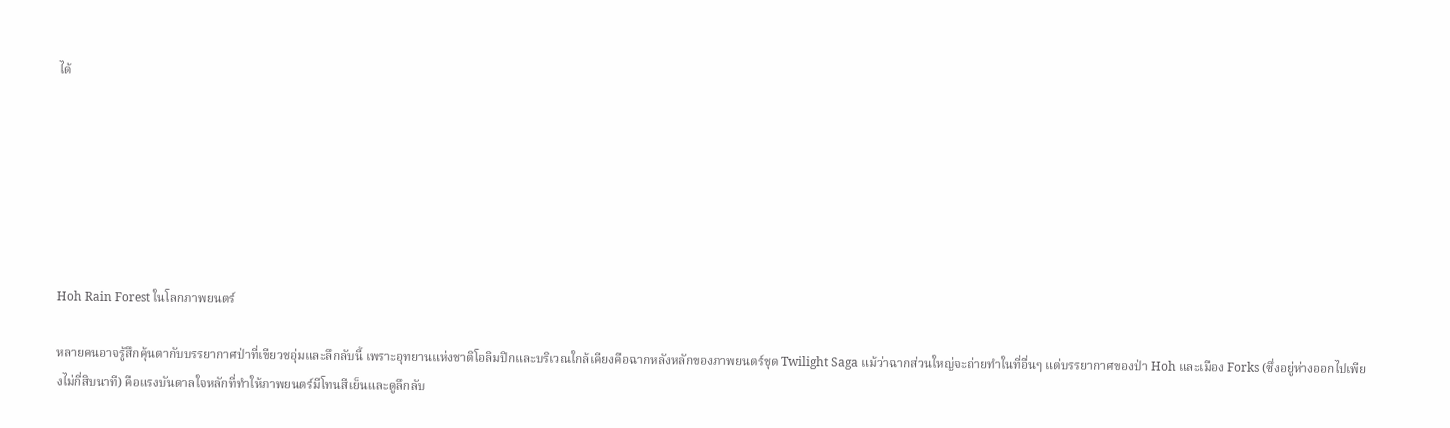ได้







Hoh Rain Forest ในโลกภาพยนตร์

หลายคนอาจรู้สึกคุ้นตากับบรรยากาศป่าที่เขียวชอุ่มและลึกลับนี้ เพราะอุทยานแห่งชาติโอลิมปิกและบริเวณใกล้เคียงคือฉากหลังหลักของภาพยนตร์ชุด Twilight Saga แม้ว่าฉากส่วนใหญ่จะถ่ายทำในที่อื่นๆ แต่บรรยากาศของป่า Hoh และเมือง Forks (ซึ่งอยู่ห่างออกไปเพียงไม่กี่สิบนาที) คือแรงบันดาลใจหลักที่ทำให้ภาพยนตร์มีโทนสีเย็นและดูลึกลับ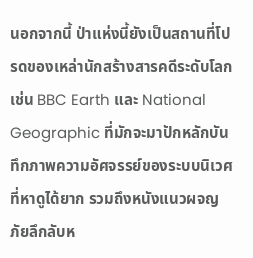นอกจากนี้ ป่าแห่งนี้ยังเป็นสถานที่โปรดของเหล่านักสร้างสารคดีระดับโลก เช่น BBC Earth และ National Geographic ที่มักจะมาปักหลักบันทึกภาพความอัศจรรย์ของระบบนิเวศที่หาดูได้ยาก รวมถึงหนังแนวผจญภัยลึกลับห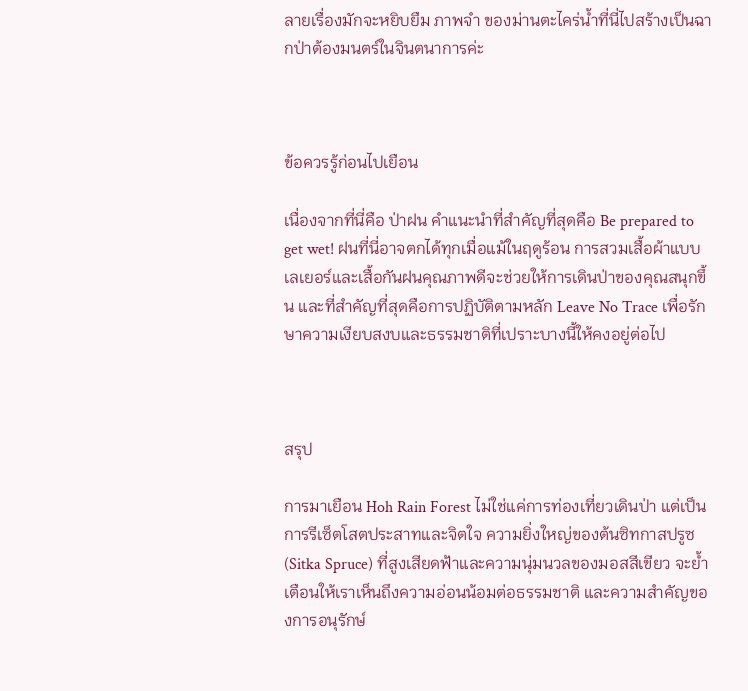ลายเรื่องมักจะหยิบยืม ภาพจำ ของม่านตะไคร่น้ำที่นี่ไปสร้างเป็นฉากป่าต้องมนตร์ในจินตนาการค่ะ



ข้อควรรู้ก่อนไปเยือน

เนื่องจากที่นี่คือ ป่าฝน คำแนะนำที่สำคัญที่สุดคือ Be prepared to get wet! ฝนที่นี่อาจตกได้ทุกเมื่อแม้ในฤดูร้อน การสวมเสื้อผ้าแบบเลเยอร์และเสื้อกันฝนคุณภาพดีจะช่วยให้การเดินป่าของคุณสนุกขึ้น และที่สำคัญที่สุดคือการปฏิบัติตามหลัก Leave No Trace เพื่อรักษาความเงียบสงบและธรรมชาติที่เปราะบางนี้ให้คงอยู่ต่อไป



สรุป

การมาเยือน Hoh Rain Forest ไม่ใช่แค่การท่องเที่ยวเดินป่า แต่เป็นการรีเซ็ตโสตประสาทและจิตใจ ความยิ่งใหญ่ของต้นซิทกาสปรูซ (Sitka Spruce) ที่สูงเสียดฟ้าและความนุ่มนวลของมอสสีเขียว จะย้ำเตือนให้เราเห็นถึงความอ่อนน้อมต่อธรรมชาติ และความสำคัญของการอนุรักษ์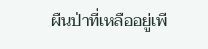ผืนป่าที่เหลืออยู่เพี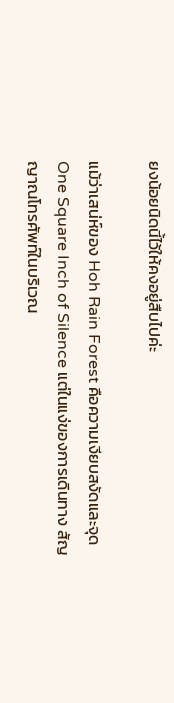ยงน้อยนิดนี้ไว้ให้คงอยู่สืบไปค่ะ

แม้ว่าเสน่ห์ของ Hoh Rain Forest คือความเงียบสงัดและจุด One Square Inch of Silence แต่ในแง่ของการเดินทาง สัญญาณโทรศัพท์ในบริเวณ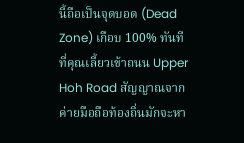นี้ถือเป็นจุดบอด (Dead Zone) เกือบ 100% ทันทีที่คุณเลี้ยวเข้าถนน Upper Hoh Road สัญญาณจากค่ายมือถือท้องถิ่นมักจะหา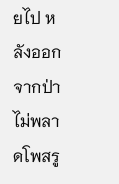ยไป หลังออกจากป่า ไม่พลาดโพสรู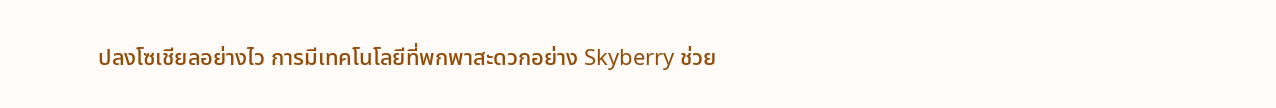ปลงโซเชียลอย่างไว การมีเทคโนโลยีที่พกพาสะดวกอย่าง Skyberry ช่วย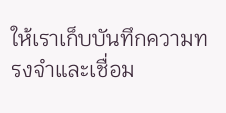ให้เราเก็บบันทึกความทรงจำและเชื่อม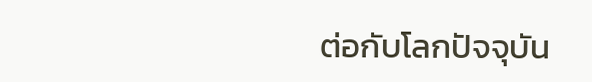ต่อกับโลกปัจจุบัน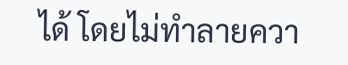ได้ โดยไม่ทำลายควา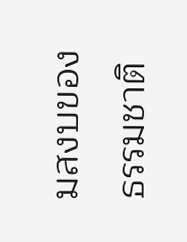มสงบของธรรมชาติ